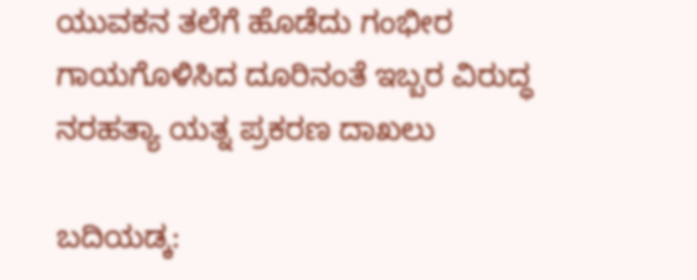ಯುವಕನ ತಲೆಗೆ ಹೊಡೆದು ಗಂಭೀರ ಗಾಯಗೊಳಿಸಿದ ದೂರಿನಂತೆ ಇಬ್ಬರ ವಿರುದ್ಧ ನರಹತ್ಯಾ ಯತ್ನ ಪ್ರಕರಣ ದಾಖಲು

ಬದಿಯಡ್ಕ: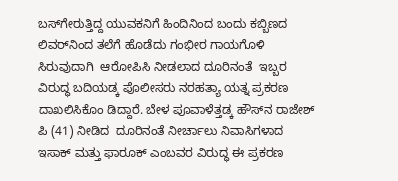ಬಸ್‌ಗೇರುತ್ತಿದ್ದ ಯುವಕನಿಗೆ ಹಿಂದಿನಿಂದ ಬಂದು ಕಬ್ಬಿಣದ ಲಿವರ್‌ನಿಂದ ತಲೆಗೆ ಹೊಡೆದು ಗಂಭೀರ ಗಾಯಗೊಳಿ ಸಿರುವುದಾಗಿ  ಆರೋಪಿಸಿ ನೀಡಲಾದ ದೂರಿನಂತೆ  ಇಬ್ಬರ ವಿರುದ್ಧ ಬದಿಯಡ್ಕ ಪೊಲೀಸರು ನರಹತ್ಯಾ ಯತ್ನ ಪ್ರಕರಣ ದಾಖಲಿಸಿಕೊಂ ಡಿದ್ದಾರೆ. ಬೇಳ ಪೂವಾಳೆತ್ತಡ್ಕ ಹೌಸ್‌ನ ರಾಜೇಶ್ ಪಿ (41) ನೀಡಿದ  ದೂರಿನಂತೆ ನೀರ್ಚಾಲು ನಿವಾಸಿಗಳಾದ  ಇಸಾಕ್ ಮತ್ತು ಫಾರೂಕ್ ಎಂಬವರ ವಿರುದ್ಧ ಈ ಪ್ರಕರಣ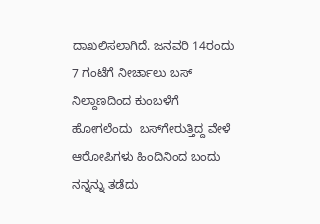ದಾಖಲಿಸಲಾಗಿದೆ. ಜನವರಿ 14ರಂದು 7 ಗಂಟೆಗೆ ನೀರ್ಚಾಲು ಬಸ್ ನಿಲ್ದಾಣದಿಂದ ಕುಂಬಳೆಗೆ ಹೋಗಲೆಂದು  ಬಸ್‌ಗೇರುತ್ತಿದ್ದ ವೇಳೆ ಆರೋಪಿಗಳು ಹಿಂದಿನಿಂದ ಬಂದು ನನ್ನನ್ನು ತಡೆದು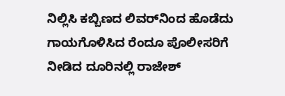ನಿಲ್ಲಿಸಿ ಕಬ್ಬಿಣದ ಲಿವರ್‌ನಿಂದ ಹೊಡೆದು ಗಾಯಗೊಳಿಸಿದ ರೆಂದೂ ಪೊಲೀಸರಿಗೆ ನೀಡಿದ ದೂರಿನಲ್ಲಿ ರಾಜೇಶ್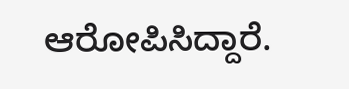ಆರೋಪಿಸಿದ್ದಾರೆ.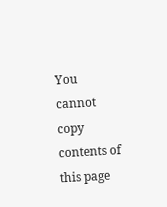You cannot copy contents of this page